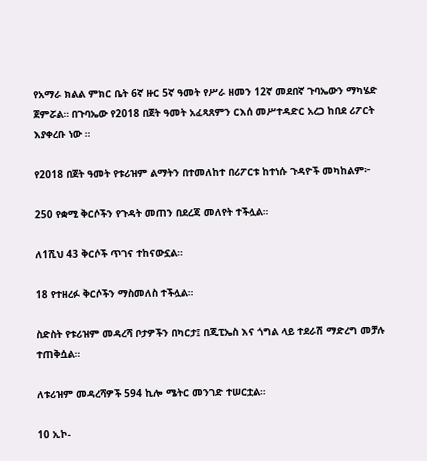የአማራ ክልል ምክር ቤት 6ኛ ዙር 5ኛ ዓመት የሥራ ዘመን 12ኛ መደበኛ ጉባኤውን ማካሄድ ጀምሯል። በጉባኤው የ2018 በጀት ዓመት አፈጻጸምን ርእሰ መሥተዳድር አረጋ ከበደ ሪፖርት እያቀረቡ ነው ።

የ2018 በጀት ዓመት የቱሪዝም ልማትን በተመለከተ በሪፖርቱ ከተነሱ ጉዳዮች መካከልም፦

250 የቋሚ ቅርሶችን የጉዳት መጠን በደረጃ መለየት ተችሏል።

ለ1ሺህ 43 ቅርሶች ጥገና ተከናውኗል።

18 የተዘረፉ ቅርሶችን ማስመለስ ተችሏል።

ስድስት የቱሪዝም መዳረሻ ቦታዎችን በካርታ፤ በጂፒኤስ እና ጎግል ላይ ተደራሽ ማድረግ መቻሉ ተጠቅሷል።

ለቱሪዝም መዳረሻዎች 594 ኪሎ ሜትር መንገድ ተሠርቷል።

10 ኢኮ-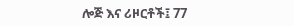ሎጅ እና ሪዞርቶች፤ 77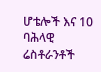ሆቴሎች እና 10 ባሕላዊ ሬስቶራንቶች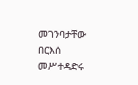መገንባታቸው በርእሰ መሥተዳድሩ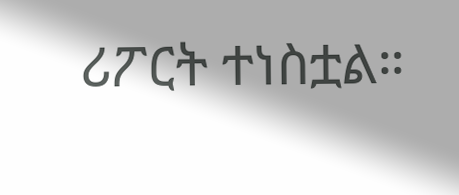ሪፖርት ተነስቷል።